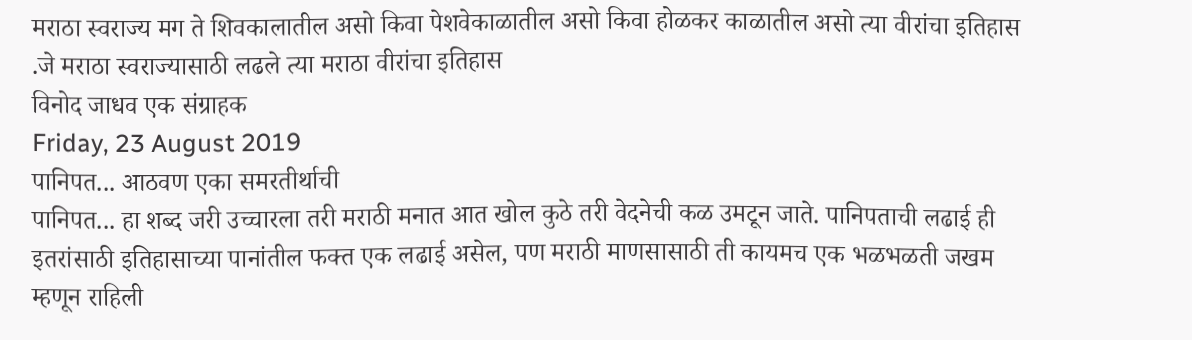मराठा स्वराज्य मग ते शिवकालातील असो किवा पेशवेकाळातील असो किवा होळकर काळातील असो त्या वीरांचा इतिहास .जे मराठा स्वराज्यासाठी लढले त्या मराठा वीरांचा इतिहास
विनोद जाधव एक संग्राहक
Friday, 23 August 2019
पानिपत... आठवण एका समरतीर्थाची
पानिपत... हा शब्द जरी उच्चारला तरी मराठी मनात आत खोल कुठे तरी वेदनेची कळ उमटून जाते. पानिपताची लढाई ही इतरांसाठी इतिहासाच्या पानांतील फक्त एक लढाई असेल, पण मराठी माणसासाठी ती कायमच एक भळभळती जखम म्हणून राहिली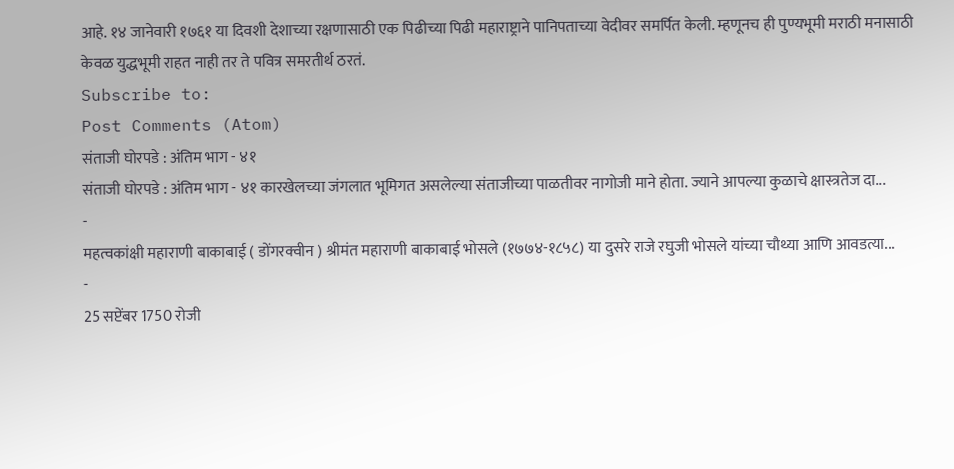आहे. १४ जानेवारी १७६१ या दिवशी देशाच्या रक्षणासाठी एक पिढीच्या पिढी महाराष्ट्राने पानिपताच्या वेदीवर समर्पित केली. म्हणूनच ही पुण्यभूमी मराठी मनासाठी केवळ युद्धभूमी राहत नाही तर ते पवित्र समरतीर्थ ठरतं.
Subscribe to:
Post Comments (Atom)
संताजी घोरपडे : अंतिम भाग - ४१
संताजी घोरपडे : अंतिम भाग - ४१ कारखेलच्या जंगलात भूमिगत असलेल्या संताजीच्या पाळतीवर नागोजी माने होता. ज्याने आपल्या कुळाचे क्षास्त्रतेज दा...
-
महत्वकांक्षी महाराणी बाकाबाई ( डोंगरक्वीन ) श्रीमंत महाराणी बाकाबाई भोसले (१७७४-१८५८) या दुसरे राजे रघुजी भोसले यांच्या चौथ्या आणि आवडत्या...
-
25 सप्टेंबर 1750 रोजी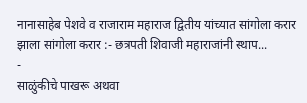नानासाहेब पेशवे व राजाराम महाराज द्वितीय यांच्यात सांगोला करार झाला सांगोला करार :- छत्रपती शिवाजी महाराजांनी स्थाप...
-
साळुंकीचे पाखरू अथवा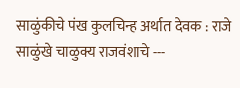साळुंकीचे पंख कुलचिन्ह अर्थात देवक : राजे साळुंखे चाळुक्य राजवंशाचे ---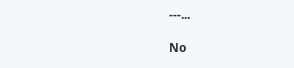---...

No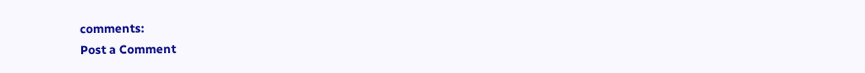comments:
Post a Comment